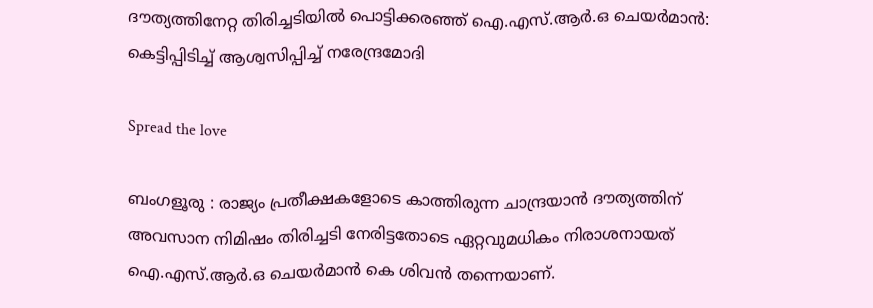ദൗത്യത്തിനേറ്റ തിരിച്ചടിയിൽ പൊട്ടിക്കരഞ്ഞ് ഐ.എസ്.ആർ.ഒ ചെയർമാൻ: കെട്ടിപ്പിടിച്ച് ആശ്വസിപ്പിച്ച് നരേന്ദ്രമോദി

Spread the love

ബംഗളൂരു : രാജ്യം പ്രതീക്ഷകളോടെ കാത്തിരുന്ന ചാന്ദ്രയാന്‍ ദൗത്യത്തിന് അവസാന നിമിഷം തിരിച്ചടി നേരിട്ടതോടെ ഏറ്റവുമധികം നിരാശനായത് ഐ.എസ്.ആർ.ഒ ചെയർമാൻ കെ ശിവൻ തന്നെയാണ്.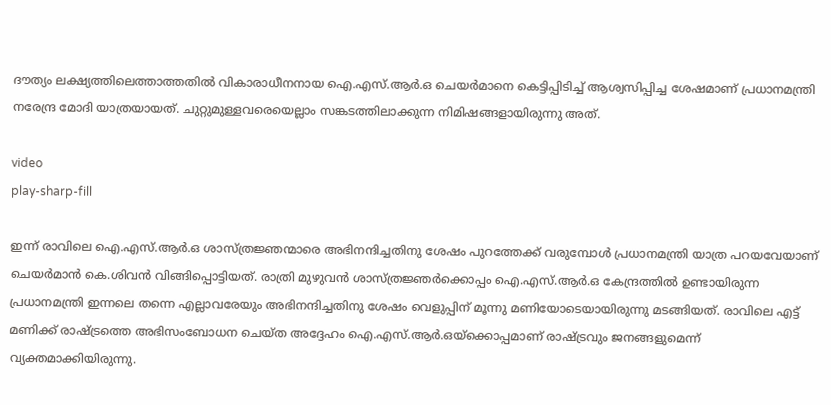ദൗത്യം ലക്ഷ്യത്തിലെത്താത്തതിൽ വികാരാധീനനായ ഐ.എസ്.ആർ.ഒ ചെയർമാനെ കെട്ടിപ്പിടിച്ച് ആശ്വസിപ്പിച്ച ശേഷമാണ് പ്രധാനമന്ത്രി നരേന്ദ്ര മോദി യാത്രയായത്. ചുറ്റുമുള്ളവരെയെല്ലാം സങ്കടത്തിലാക്കുന്ന നിമിഷങ്ങളായിരുന്നു അത്.

video
play-sharp-fill

ഇന്ന് രാവിലെ ഐ.എസ്.ആർ.ഒ ശാസ്ത്രജ്ഞന്മാരെ അഭിനന്ദിച്ചതിനു ശേഷം പുറത്തേക്ക് വരുമ്പോൾ പ്രധാനമന്ത്രി യാത്ര പറയവേയാണ് ചെയർമാൻ കെ.ശിവൻ വിങ്ങിപ്പൊട്ടിയത്. രാത്രി മുഴുവൻ ശാസ്ത്രജ്ഞർക്കൊപ്പം ഐ.എസ്.ആർ.ഒ കേന്ദ്രത്തിൽ ഉണ്ടായിരുന്ന പ്രധാനമന്ത്രി ഇന്നലെ തന്നെ എല്ലാവരേയും അഭിനന്ദിച്ചതിനു ശേഷം വെളുപ്പിന് മൂന്നു മണിയോടെയായിരുന്നു മടങ്ങിയത്. രാവിലെ എട്ട് മണിക്ക് രാഷ്ട്രത്തെ അഭിസംബോധന ചെയ്ത അദ്ദേഹം ഐ.എസ്.ആർ.ഒയ്ക്കൊപ്പമാണ് രാഷ്ട്രവും ജനങ്ങളുമെന്ന് വ്യക്തമാക്കിയിരുന്നു.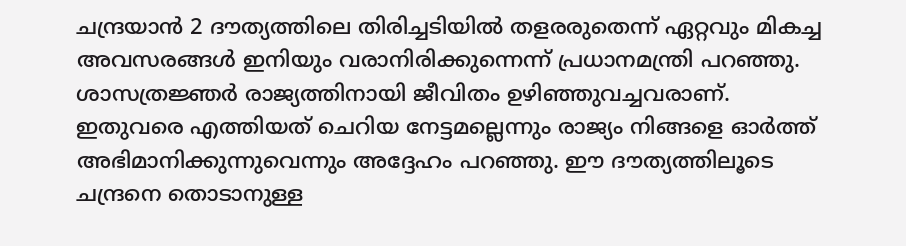ചന്ദ്രയാൻ 2 ദൗത്യത്തിലെ തിരിച്ചടിയിൽ തളരരുതെന്ന് ഏറ്റവും മികച്ച അവസരങ്ങൾ ഇനിയും വരാനിരിക്കുന്നെന്ന് പ്രധാനമന്ത്രി പറഞ്ഞു. ശാസത്രജ്ഞർ രാജ്യത്തിനായി ജീവിതം ഉഴിഞ്ഞുവച്ചവരാണ്. ഇതുവരെ എത്തിയത് ചെറിയ നേട്ടമല്ലെന്നും രാജ്യം നിങ്ങളെ ഓർത്ത് അഭിമാനിക്കുന്നുവെന്നും അദ്ദേഹം പറഞ്ഞു. ഈ ദൗത്യത്തിലൂടെ ചന്ദ്രനെ തൊടാനുള്ള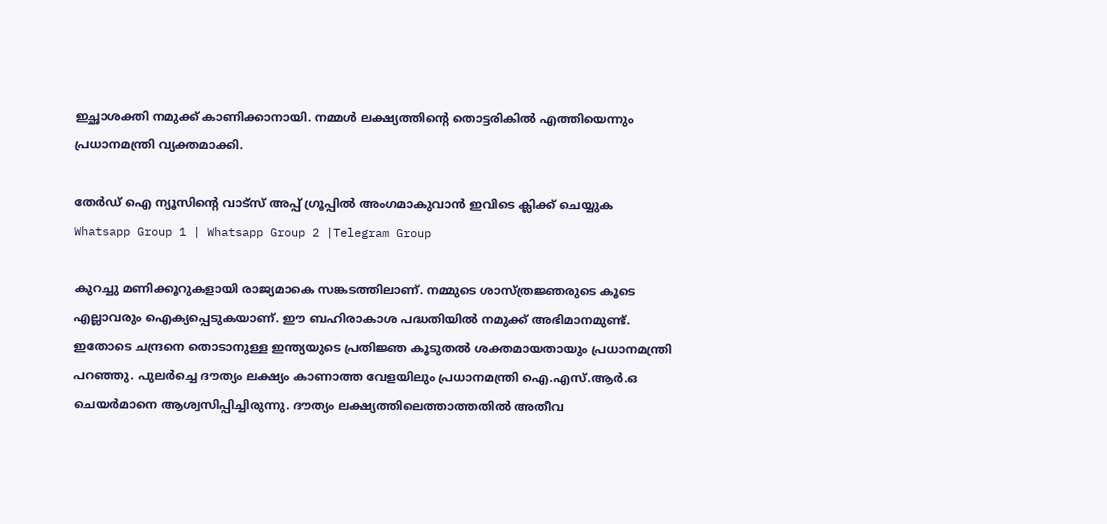ഇച്ഛാശക്തി നമുക്ക് കാണിക്കാനായി. നമ്മൾ ലക്ഷ്യത്തിന്റെ തൊട്ടരികിൽ എത്തിയെന്നും പ്രധാനമന്ത്രി വ്യക്തമാക്കി.

തേർഡ് ഐ ന്യൂസിന്റെ വാട്സ് അപ്പ് ഗ്രൂപ്പിൽ അംഗമാകുവാൻ ഇവിടെ ക്ലിക്ക് ചെയ്യുക
Whatsapp Group 1 | Whatsapp Group 2 |Telegram Group

കുറച്ചു മണിക്കൂറുകളായി രാജ്യമാകെ സങ്കടത്തിലാണ്. നമ്മുടെ ശാസ്ത്രജ്ഞരുടെ കൂടെ എല്ലാവരും ഐക്യപ്പെടുകയാണ്. ഈ ബഹിരാകാശ പദ്ധതിയിൽ നമുക്ക് അഭിമാനമുണ്ട്. ഇതോടെ ചന്ദ്രനെ തൊടാനുള്ള ഇന്ത്യയുടെ പ്രതിജ്ഞ കൂടുതൽ ശക്തമായതായും പ്രധാനമന്ത്രി പറഞ്ഞു. പുലർച്ചെ ദൗത്യം ലക്ഷ്യം കാണാത്ത വേളയിലും പ്രധാനമന്ത്രി ഐ.എസ്.ആർ.ഒ ചെയർമാനെ ആശ്വസിപ്പിച്ചിരുന്നു. ദൗത്യം ലക്ഷ്യത്തിലെത്താത്തതിൽ അതീവ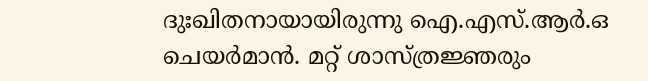ദുഃഖിതനായായിരുന്നു ഐ.എസ്.ആർ.ഒ ചെയർമാൻ. മറ്റ് ശാസ്ത്രജ്ഞരും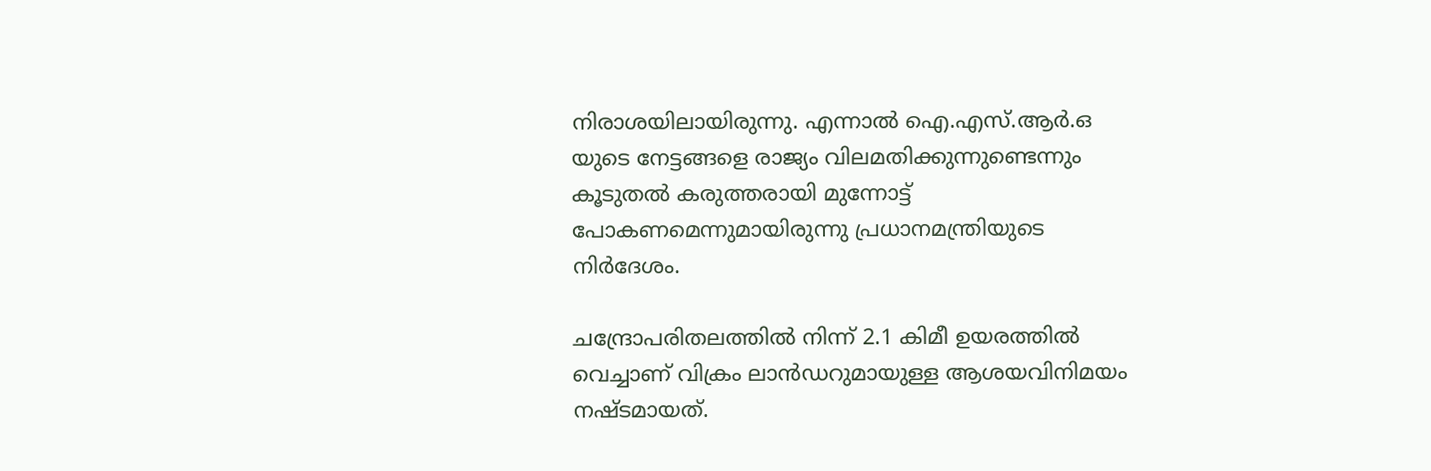നിരാശയിലായിരുന്നു. എന്നാൽ ഐ.എസ്.ആർ.ഒ യുടെ നേട്ടങ്ങളെ രാജ്യം വിലമതിക്കുന്നുണ്ടെന്നും കൂടുതൽ കരുത്തരായി മുന്നോട്ട് പോകണമെന്നുമായിരുന്നു പ്രധാനമന്ത്രിയുടെ നിർദേശം.

ചന്ദ്രോപരിതലത്തില്‍ നിന്ന് 2.1 കിമീ ഉയരത്തില്‍ വെച്ചാണ് വിക്രം ലാന്‍ഡറുമായുള്ള ആശയവിനിമയം നഷ്ടമായത്.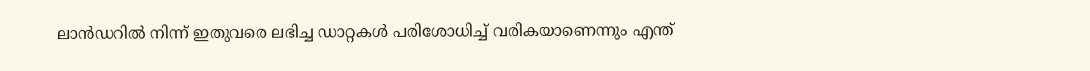ലാന്‍ഡറില്‍ നിന്ന് ഇതുവരെ ലഭിച്ച ഡാറ്റകള്‍ പരിശോധിച്ച് വരികയാണെന്നും എന്ത്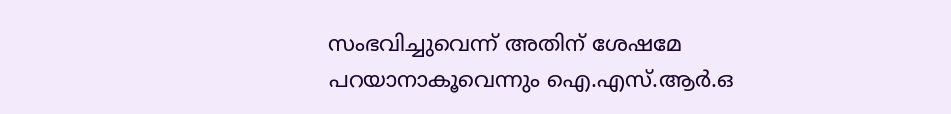സംഭവിച്ചുവെന്ന് അതിന് ശേഷമേ പറയാനാകൂവെന്നും ഐ.എസ്.ആര്‍.ഒ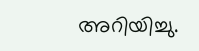അറിയിച്ചു.